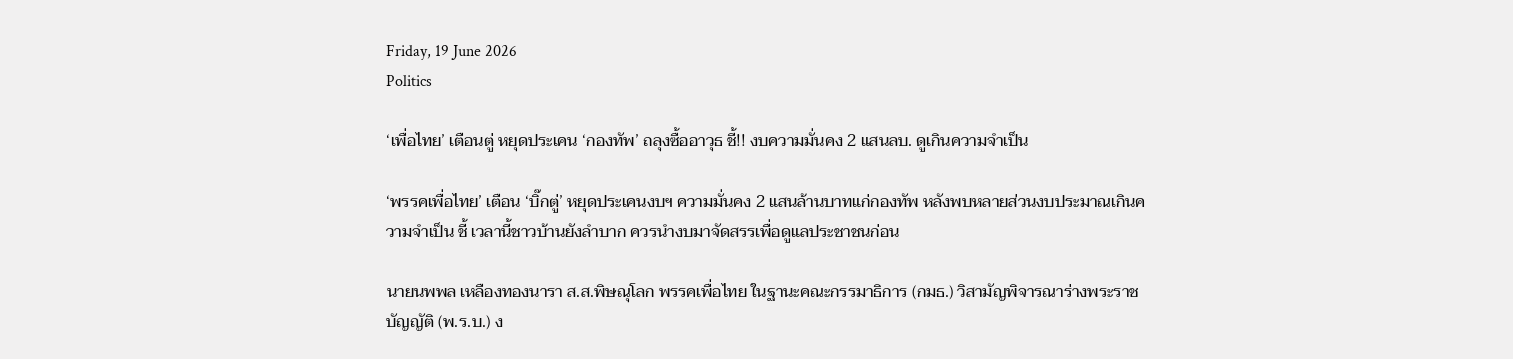Friday, 19 June 2026
Politics

‘เพื่อไทย’ เตือนตู่ หยุดประเคน ‘กองทัพ’ ถลุงซื้ออาวุธ ชี้!! งบความมั่นคง 2 แสนลบ. ดูเกินความจำเป็น

‘พรรคเพื่อไทย’ เตือน ‘บิ๊กตู่’ หยุดประเคนงบฯ ความมั่นคง 2 แสนล้านบาทแก่กองทัพ หลังพบหลายส่วนงบประมาณเกินความจำเป็น ชี้ เวลานี้ชาวบ้านยังลำบาก ควรนำงบมาจัดสรรเพื่อดูแลประชาชนก่อน

นายนพพล เหลืองทองนารา ส.ส.พิษณุโลก พรรคเพื่อไทย ในฐานะคณะกรรมาธิการ (กมธ.) วิสามัญพิจารณาร่างพระราชบัญญัติ (พ.ร.บ.) ง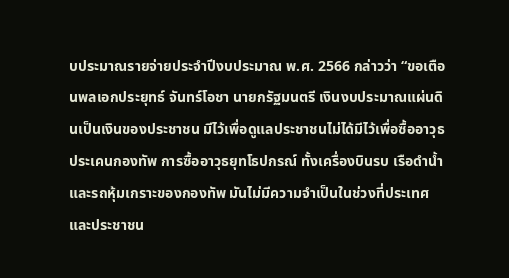บประมาณรายจ่ายประจำปีงบประมาณ พ.ศ. 2566 กล่าวว่า “ขอเตือนพลเอกประยุทธ์ จันทร์โอชา นายกรัฐมนตรี เงินงบประมาณแผ่นดินเป็นเงินของประชาชน มีไว้เพื่อดูแลประชาชนไม่ได้มีไว้เพื่อซื้ออาวุธประเคนกองทัพ การซื้ออาวุธยุทโธปกรณ์ ทั้งเครื่องบินรบ เรือดำน้ำและรถหุ้มเกราะของกองทัพ มันไม่มีความจำเป็นในช่วงที่ประเทศและประชาชน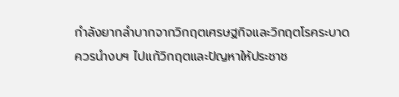กำลังยากลำบากจากวิกฤตเศรษฐกิจและวิกฤตโรคระบาด ควรนำงบฯ ไปแก้วิกฤตและปัญหาให้ประชาช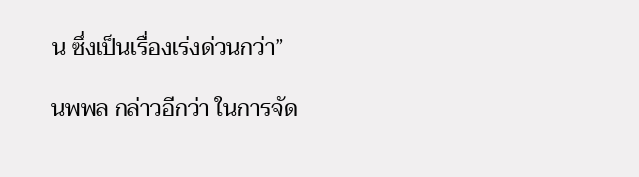น ซึ่งเป็นเรื่องเร่งด่วนกว่า”

นพพล กล่าวอีกว่า ในการจัด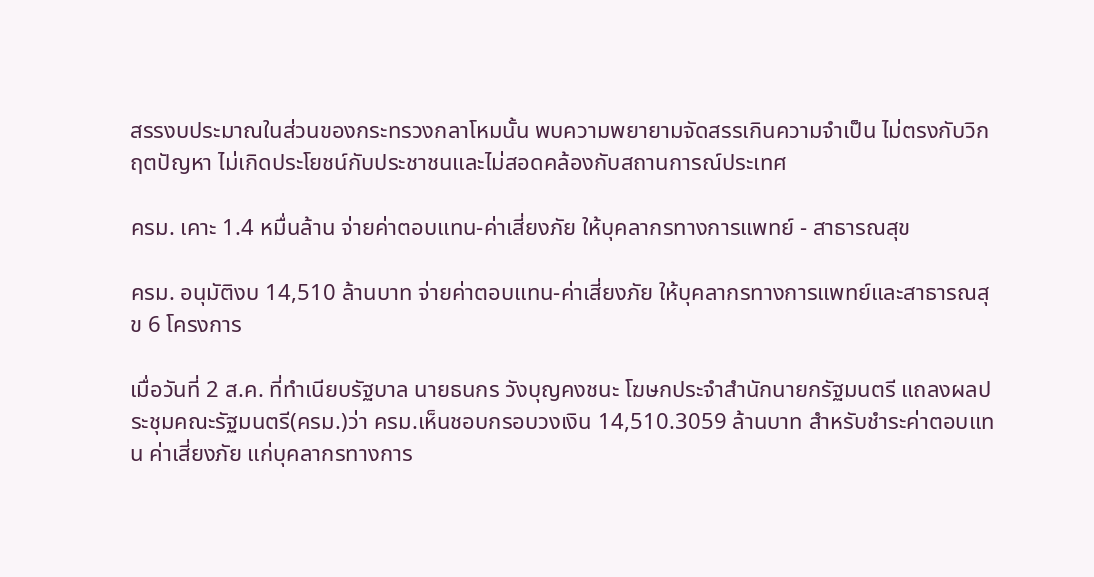สรรงบประมาณในส่วนของกระทรวงกลาโหมนั้น พบความพยายามจัดสรรเกินความจำเป็น ไม่ตรงกับวิกฤตปัญหา ไม่เกิดประโยชน์กับประชาชนและไม่สอดคล้องกับสถานการณ์ประเทศ

ครม. เคาะ 1.4 หมื่นล้าน จ่ายค่าตอบแทน-ค่าเสี่ยงภัย ให้บุคลากรทางการแพทย์ - สาธารณสุข

ครม. อนุมัติงบ 14,510 ล้านบาท จ่ายค่าตอบแทน-ค่าเสี่ยงภัย ให้บุคลากรทางการแพทย์และสาธารณสุข 6 โครงการ

เมื่อวันที่ 2 ส.ค. ที่ทำเนียบรัฐบาล นายธนกร วังบุญคงชนะ โฆษกประจำสำนักนายกรัฐมนตรี แถลงผลประชุมคณะรัฐมนตรี(ครม.)ว่า ครม.เห็นชอบกรอบวงเงิน 14,510.3059 ล้านบาท สำหรับชำระค่าตอบแทน ค่าเสี่ยงภัย แก่บุคลากรทางการ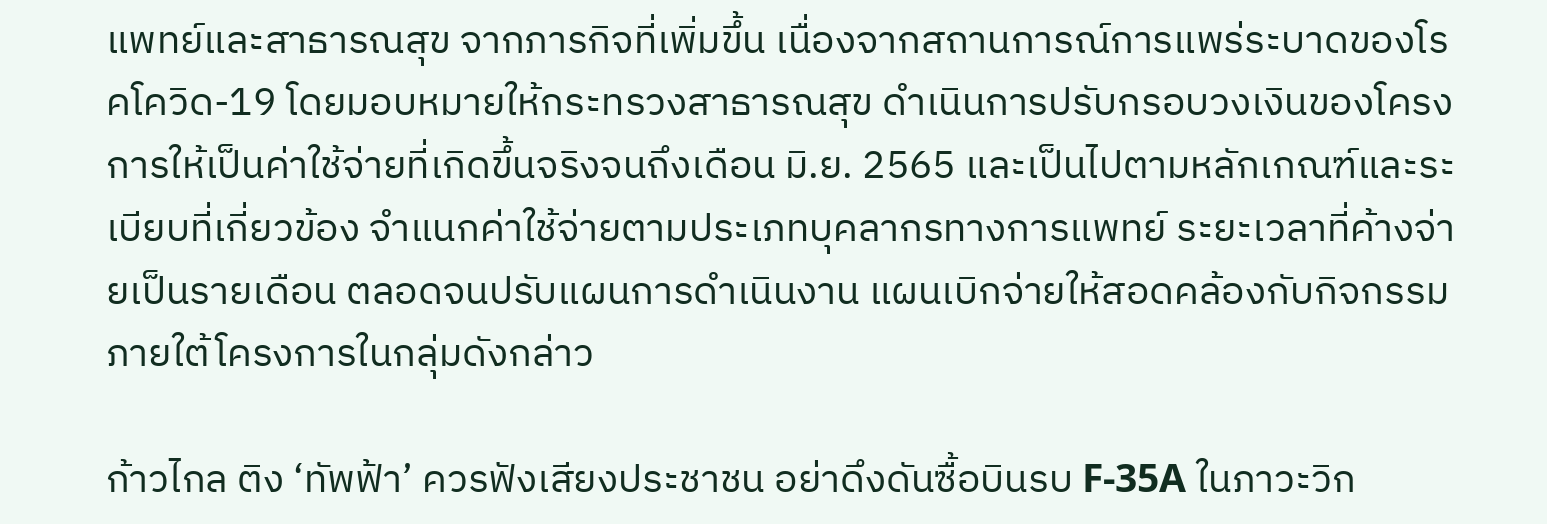แพทย์และสาธารณสุข จากภารกิจที่เพิ่มขึ้น เนื่องจากสถานการณ์การแพร่ระบาดของโรคโควิด-19 โดยมอบหมายให้กระทรวงสาธารณสุข ดำเนินการปรับกรอบวงเงินของโครงการให้เป็นค่าใช้จ่ายที่เกิดขึ้นจริงจนถึงเดือน มิ.ย. 2565 และเป็นไปตามหลักเกณฑ์และระเบียบที่เกี่ยวข้อง จำแนกค่าใช้จ่ายตามประเภทบุคลากรทางการแพทย์ ระยะเวลาที่ค้างจ่ายเป็นรายเดือน ตลอดจนปรับแผนการดำเนินงาน แผนเบิกจ่ายให้สอดคล้องกับกิจกรรมภายใต้โครงการในกลุ่มดังกล่าว

ก้าวไกล ติง ‘ทัพฟ้า’ ควรฟังเสียงประชาชน อย่าดึงดันซื้อบินรบ F-35A ในภาวะวิก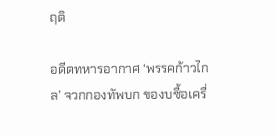ฤติ

อดีตทหารอากาศ ‘พรรคก้าวไกล’ จวกกองทัพบก ของบซื้อเครื่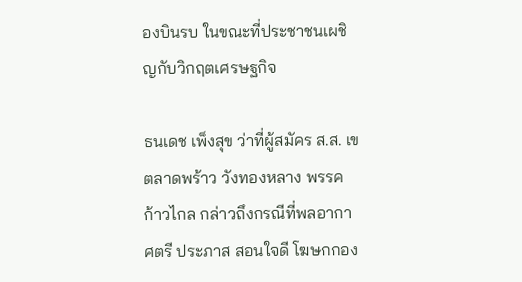องบินรบ ในขณะที่ประชาชนเผชิญกับวิกฤตเศรษฐกิจ

ธนเดช เพ็งสุข ว่าที่ผู้สมัคร ส.ส. เขตลาดพร้าว วังทองหลาง พรรคก้าวไกล กล่าวถึงกรณีที่พลอากาศตรี ประภาส สอนใจดี โฆษกกอง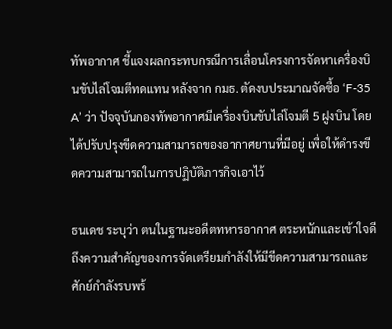ทัพอากาศ ชี้แจงผลกระทบกรณีการเลื่อนโครงการจัดหาเครื่องบินขับไล่โจมตีทดแทน หลังจาก กมธ. ตัดงบประมาณจัดซื้อ ‘F-35 A’ ว่า ปัจจุบันกองทัพอากาศมีเครื่องบินขับไล่โจมตี 5 ฝูงบิน โดยได้ปรับปรุงขีดความสามารถของอากาศยานที่มีอยู่ เพื่อให้ดำรงขีดความสามารถในการปฏิบัติภารกิจเอาไว้

ธนเดช ระบุว่า ตนในฐานะอดีตทหารอากาศ ตระหนักและเข้าใจดีถึงความสำคัญของการจัดเตรียมกำลังให้มีขีดความสามารถและศักย์กำลังรบพร้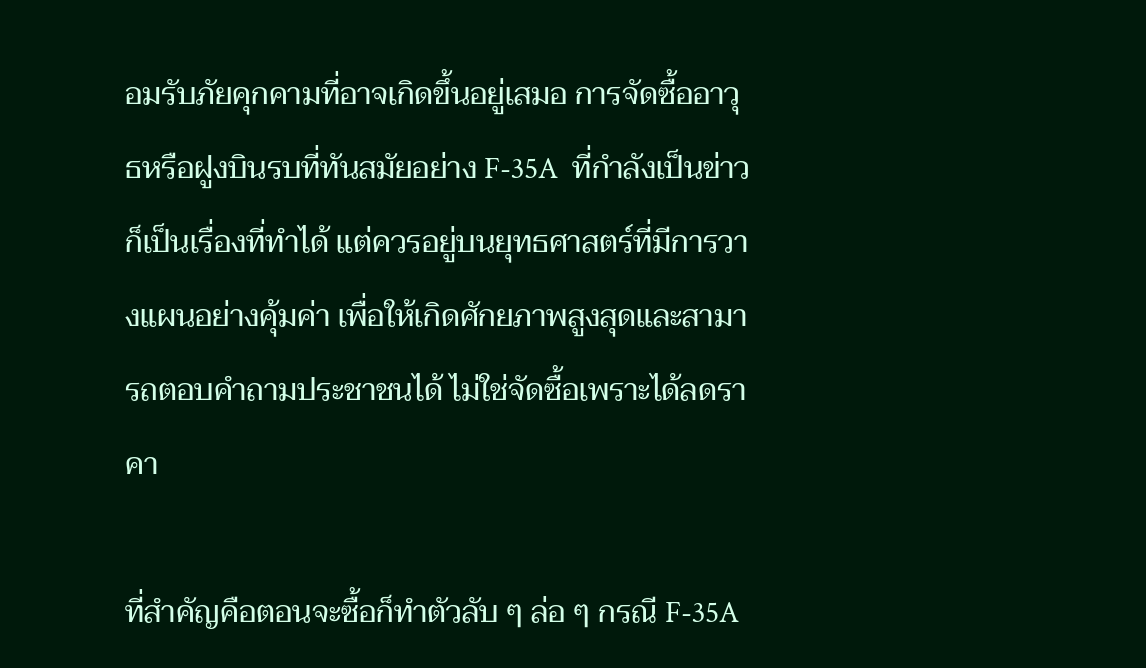อมรับภัยคุกคามที่อาจเกิดขึ้นอยู่เสมอ การจัดซื้ออาวุธหรือฝูงบินรบที่ทันสมัยอย่าง F-35A  ที่กำลังเป็นข่าวก็เป็นเรื่องที่ทำได้ แต่ควรอยู่บนยุทธศาสตร์ที่มีการวางแผนอย่างคุ้มค่า เพื่อให้เกิดศักยภาพสูงสุดและสามารถตอบคำถามประชาชนได้ ไม่ใช่จัดซื้อเพราะได้ลดราคา

ที่สำคัญคือตอนจะซื้อก็ทำตัวลับ ๆ ล่อ ๆ กรณี F-35A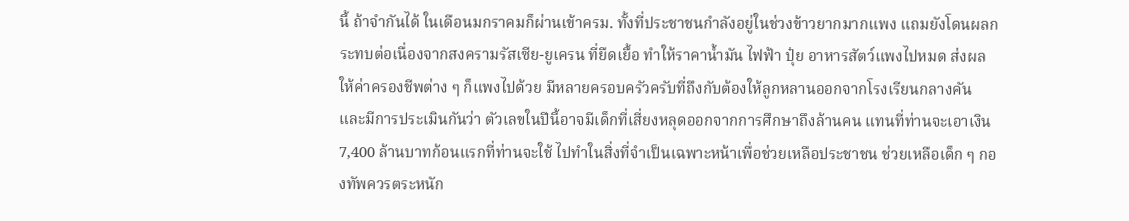นี้ ถ้าจำกันได้ ในเดือนมกราคมก็ผ่านเข้าครม. ทั้งที่ประชาชนกำลังอยู่ในช่วงข้าวยากมากแพง แถมยังโดนผลกระทบต่อเนื่องจากสงครามรัสเซีย-ยูเครน ที่ยืดเยื้อ ทำให้ราคาน้ำมัน ไฟฟ้า ปุ๋ย อาหารสัตว์แพงไปหมด ส่งผลให้ค่าครองชีพต่าง ๆ ก็แพงไปด้วย มีหลายครอบครัวครับที่ถึงกับต้องให้ลูกหลานออกจากโรงเรียนกลางคัน และมีการประเมินกันว่า ตัวเลขในปีนี้อาจมีเด็กที่เสี่ยงหลุดออกจากการศึกษาถึงล้านคน แทนที่ท่านจะเอาเงิน 7,400 ล้านบาทก้อนแรกที่ท่านจะใช้ ไปทำในสิ่งที่จำเป็นเฉพาะหน้าเพื่อช่วยเหลือประชาชน ช่วยเหลือเด็ก ๆ กองทัพควรตระหนัก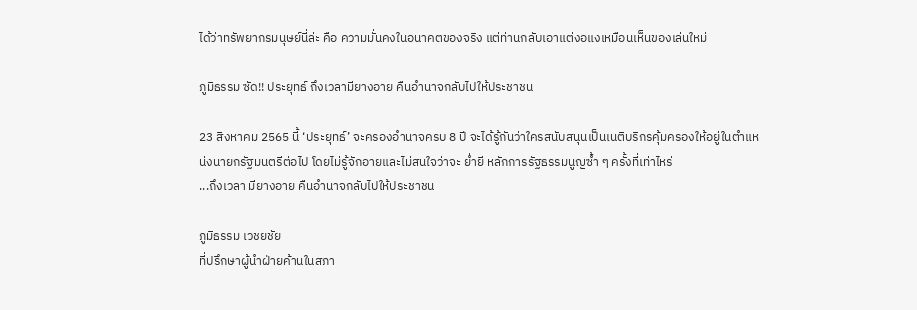ได้ว่าทรัพยากรมนุษย์นี่ล่ะ คือ ความมั่นคงในอนาคตของจริง แต่ท่านกลับเอาแต่งอแงเหมือนเห็นของเล่นใหม่

ภูมิธรรม ซัด!! ประยุทธ์ ถึงเวลามียางอาย คืนอำนาจกลับไปให้ประชาชน

23 สิงหาคม 2565 นี้ ‘ประยุทธ์’ จะครองอำนาจครบ 8 ปี จะได้รู้กันว่าใครสนับสนุนเป็นเนติบริกรคุ้มครองให้อยู่ในตำแหน่งนายกรัฐมนตรีต่อไป โดยไม่รู้จักอายและไม่สนใจว่าจะ ย่ำยี หลักการรัฐธรรมนูญซ้ำ ๆ ครั้งที่เท่าไหร่
...ถึงเวลา มียางอาย คืนอำนาจกลับไปให้ประชาชน

ภูมิธรรม เวชยชัย
ที่ปรึกษาผู้นำฝ่ายค้านในสภา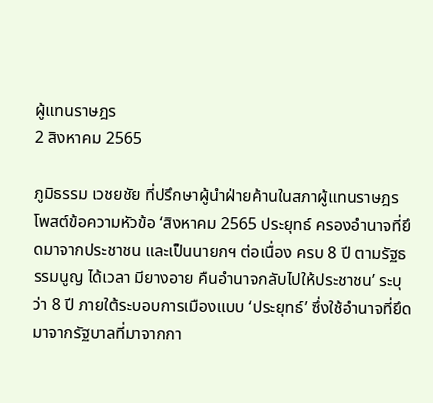ผู้แทนราษฎร
2 สิงหาคม 2565

ภูมิธรรม เวชยชัย ที่ปรึกษาผู้นำฝ่ายค้านในสภาผู้แทนราษฎร โพสต์ข้อความหัวข้อ ‘สิงหาคม 2565 ประยุทธ์ ครองอำนาจที่ยึดมาจากประชาชน และเป็นนายกฯ ต่อเนื่อง ครบ 8 ปี ตามรัฐธรรมนูญ ได้เวลา มียางอาย คืนอำนาจกลับไปให้ประชาชน’ ระบุว่า 8 ปี ภายใต้ระบอบการเมืองแบบ ‘ประยุทธ์’ ซึ่งใช้อำนาจที่ยึดมาจากรัฐบาลที่มาจากกา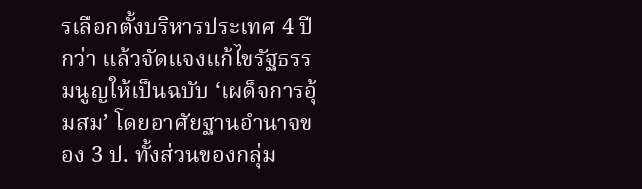รเลือกตั้งบริหารประเทศ 4 ปีกว่า แล้วจัดแจงแก้ไขรัฐธรรมนูญให้เป็นฉบับ ‘เผด็จการอุ้มสม’ โดยอาศัยฐานอำนาจของ 3 ป. ทั้งส่วนของกลุ่ม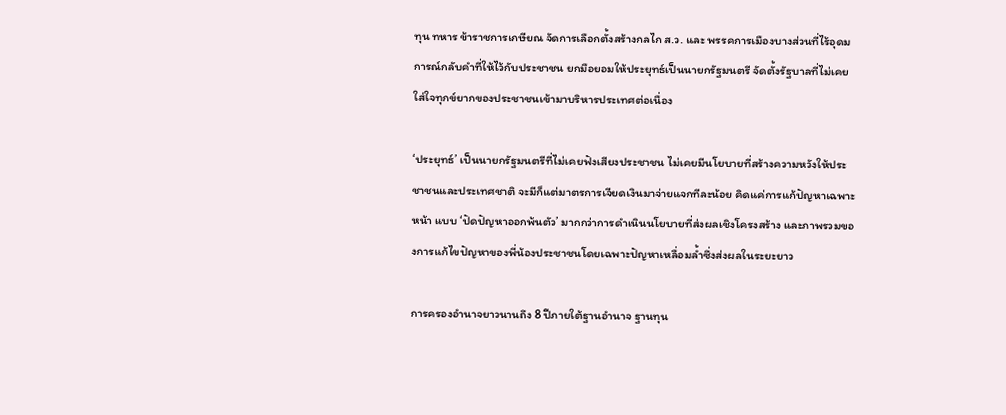ทุน ทหาร ข้าราชการเกษียณ จัดการเลือกตั้งสร้างกลไก ส.ว. และ พรรคการเมืองบางส่วนที่ไร้อุดมการณ์กลับคำที่ให้ไว้กับประชาชน ยกมือยอมให้ประยุทธ์เป็นนายกรัฐมนตรี จัดตั้งรัฐบาลที่ไม่เคยใส่ใจทุกข์ยากของประชาชนเข้ามาบริหารประเทศต่อเนื่อง

‘ประยุทธ์’ เป็นนายกรัฐมนตรีที่ไม่เคยฟังเสียงประชาชน ไม่เคยมีนโยบายที่สร้างความหวังให้ประชาชนและประเทศชาติ จะมีก็แต่มาตรการเจียดเงินมาจ่ายแจกทีละน้อย คิดแค่การแก้ปัญหาเฉพาะหน้า แบบ ‘ปัดปัญหาออกพ้นตัว’ มากกว่าการดำเนินนโยบายที่ส่งผลเชิงโครงสร้าง และภาพรวมของการแก้ไขปัญหาของพี่น้องประชาชนโดยเฉพาะปัญหาเหลื่อมล้ำซึ่งส่งผลในระยะยาว

การครองอำนาจยาวนานถึง 8 ปีภายใต้ฐานอำนาจ ฐานทุน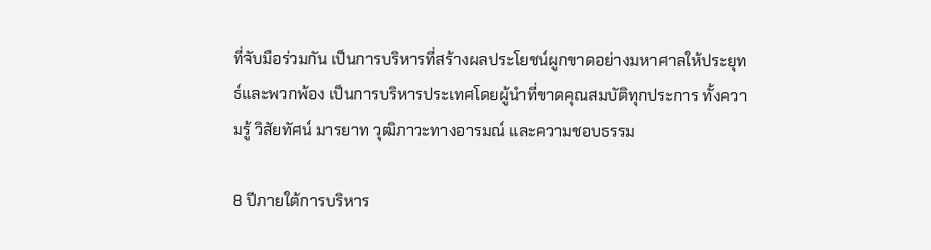ที่จับมือร่วมกัน เป็นการบริหารที่สร้างผลประโยชน์ผูกขาดอย่างมหาศาลให้ประยุทธ์และพวกพ้อง เป็นการบริหารประเทศโดยผู้นำที่ขาดคุณสมบัติทุกประการ ทั้งความรู้ วิสัยทัศน์ มารยาท วุฒิภาวะทางอารมณ์ และความชอบธรรม

8 ปีภายใต้การบริหาร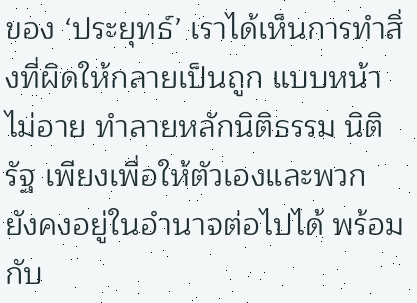ของ ‘ประยุทธ์’ เราได้เห็นการทำสิ่งที่ผิดให้กลายเป็นถูก แบบหน้าไม่อาย ทำลายหลักนิติธรรม นิติรัฐ เพียงเพื่อให้ตัวเองและพวก ยังคงอยู่ในอำนาจต่อไปได้ พร้อมกับ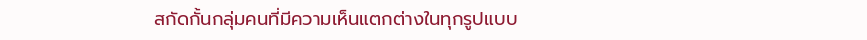สกัดกั้นกลุ่มคนที่มีความเห็นแตกต่างในทุกรูปแบบ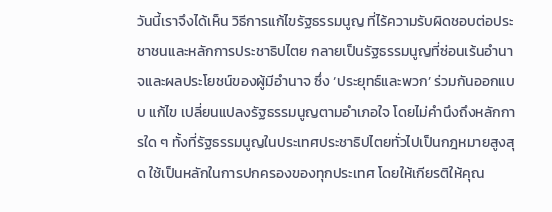วันนี้เราจึงได้เห็น วิธีการแก้ไขรัฐธรรมนูญ ที่ไร้ความรับผิดชอบต่อประชาชนและหลักการประชาธิปไตย กลายเป็นรัฐธรรมนูญที่ซ่อนเร้นอำนาจและผลประโยชน์ของผู้มีอำนาจ ซึ่ง ‘ประยุทธ์และพวก’ ร่วมกันออกแบบ แก้ไข เปลี่ยนแปลงรัฐธรรมนูญตามอำเภอใจ โดยไม่คำนึงถึงหลักการใด ๆ ทั้งที่รัฐธรรมนูญในประเทศประชาธิปไตยทั่วไปเป็นกฎหมายสูงสุด ใช้เป็นหลักในการปกครองของทุกประเทศ โดยให้เกียรติให้คุณ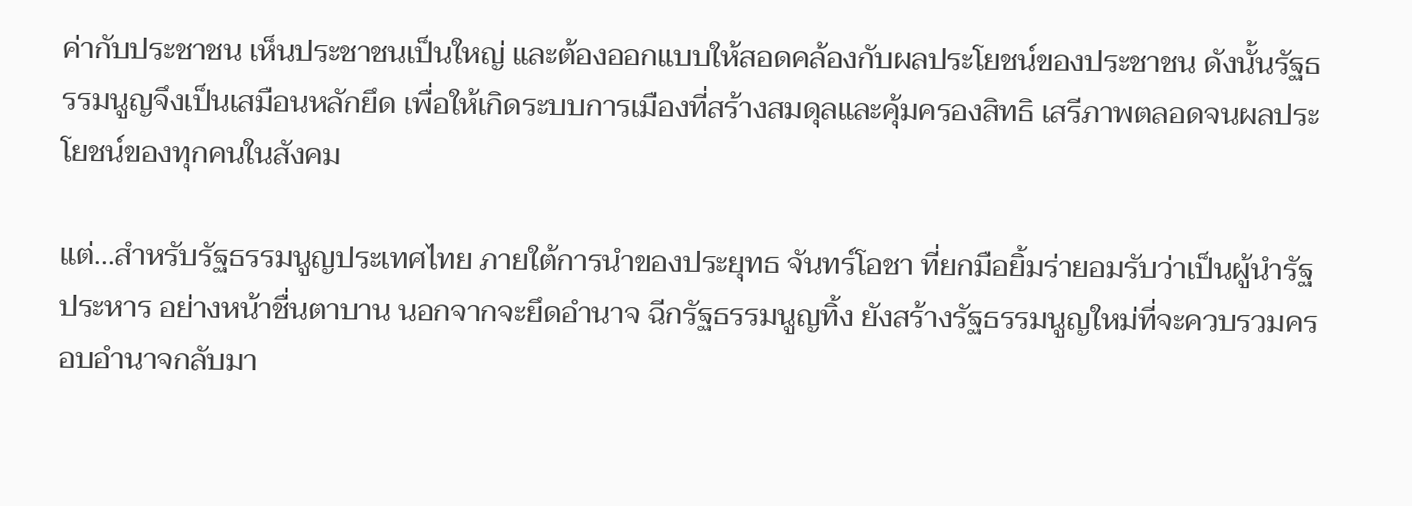ค่ากับประชาชน เห็นประชาชนเป็นใหญ่ และต้องออกแบบให้สอดคล้องกับผลประโยชน์ของประชาชน ดังนั้นรัฐธรรมนูญจึงเป็นเสมือนหลักยึด เพื่อให้เกิดระบบการเมืองที่สร้างสมดุลและคุ้มครองสิทธิ เสรีภาพตลอดจนผลประโยชน์ของทุกคนในสังคม

แต่…สำหรับรัฐธรรมนูญประเทศไทย ภายใต้การนำของประยุทธ จันทร์โอชา ที่ยกมือยิ้มร่ายอมรับว่าเป็นผู้นำรัฐประหาร อย่างหน้าชื่นตาบาน นอกจากจะยึดอำนาจ ฉีกรัฐธรรมนูญทิ้ง ยังสร้างรัฐธรรมนูญใหม่ที่จะควบรวมครอบอำนาจกลับมา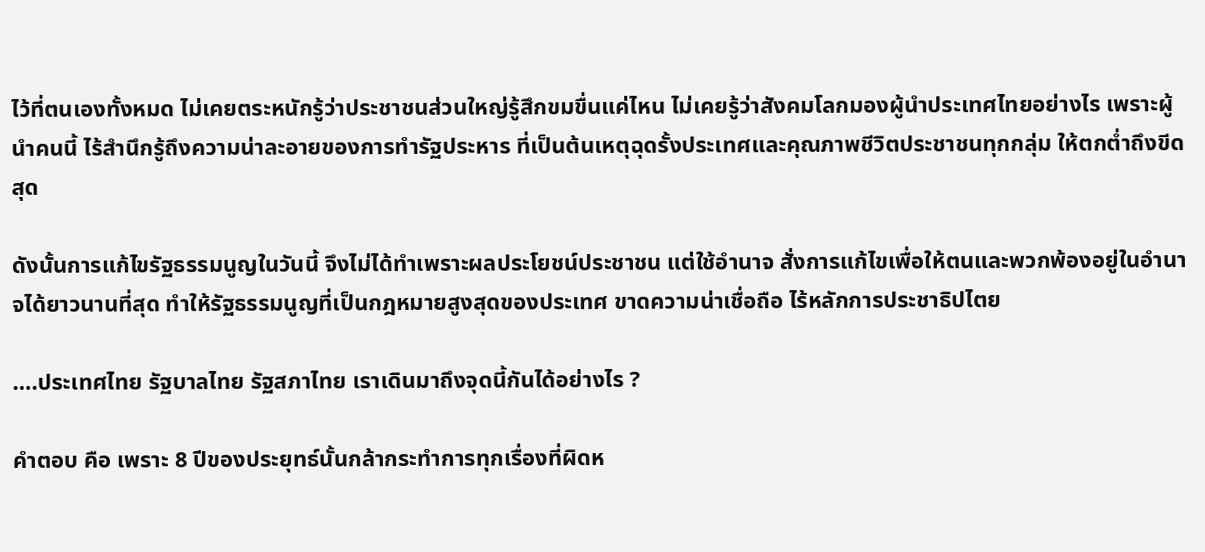ไว้ที่ตนเองทั้งหมด ไม่เคยตระหนักรู้ว่าประชาชนส่วนใหญ่รู้สึกขมขื่นแค่ไหน ไม่เคยรู้ว่าสังคมโลกมองผู้นำประเทศไทยอย่างไร เพราะผู้นำคนนี้ ไร้สำนึกรู้ถึงความน่าละอายของการทำรัฐประหาร ที่เป็นต้นเหตุฉุดรั้งประเทศและคุณภาพชีวิตประชาชนทุกกลุ่ม ให้ตกต่ำถึงขีดสุด

ดังนั้นการแก้ไขรัฐธรรมนูญในวันนี้ จึงไม่ได้ทำเพราะผลประโยชน์ประชาชน แต่ใช้อำนาจ สั่งการแก้ไขเพื่อให้ตนและพวกพ้องอยู่ในอำนาจได้ยาวนานที่สุด ทำให้รัฐธรรมนูญที่เป็นกฎหมายสูงสุดของประเทศ ขาดความน่าเชื่อถือ ไร้หลักการประชาธิปไตย

….ประเทศไทย รัฐบาลไทย รัฐสภาไทย เราเดินมาถึงจุดนี้กันได้อย่างไร ?

คำตอบ คือ เพราะ 8 ปีของประยุทธ์นั้นกล้ากระทำการทุกเรื่องที่ผิดห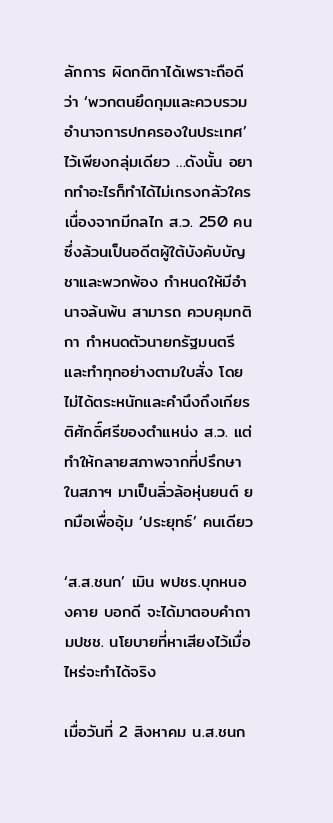ลักการ ผิดกติกาได้เพราะถือดีว่า ‘พวกตนยึดกุมและควบรวมอำนาจการปกครองในประเทศ’ ไว้เพียงกลุ่มเดียว …ดังนั้น อยากทำอะไรก็ทำได้ไม่เกรงกลัวใคร เนื่องจากมีกลไก ส.ว. 250 คน ซึ่งล้วนเป็นอดีตผู้ใต้บังคับบัญชาและพวกพ้อง กำหนดให้มีอำนาจล้นพ้น สามารถ ควบคุมกติกา กำหนดตัวนายกรัฐมนตรี และทำทุกอย่างตามใบสั่ง โดยไม่ได้ตระหนักและคำนึงถึงเกียรติศักดิ์ศรีของตำแหน่ง ส.ว. แต่ทำให้กลายสภาพจากที่ปรึกษาในสภาฯ มาเป็นลิ่วล้อหุ่นยนต์ ยกมือเพื่ออุ้ม ‘ประยุทธ์’ คนเดียว

‘ส.ส.ชนก’ เมิน พปชร.บุกหนองคาย บอกดี จะได้มาตอบคำถามปชช. นโยบายที่หาเสียงไว้เมื่อไหร่จะทำได้จริง

เมื่อวันที่ 2 สิงหาคม น.ส.ชนก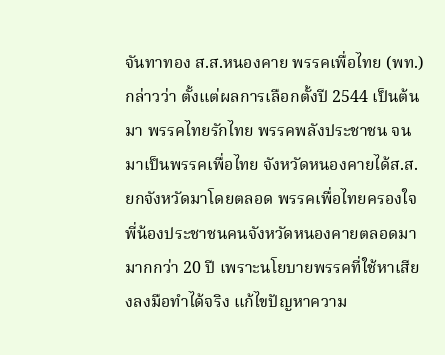จันทาทอง ส.ส.หนองคาย พรรคเพื่อไทย (พท.) กล่าวว่า ตั้งแต่ผลการเลือกตั้งปี 2544 เป็นต้นมา พรรคไทยรักไทย พรรคพลังประชาชน จนมาเป็นพรรคเพื่อไทย จังหวัดหนองคายได้ส.ส.ยกจังหวัดมาโดยตลอด พรรคเพื่อไทยครองใจพี่น้องประชาชนคนจังหวัดหนองคายตลอดมามากกว่า 20 ปี เพราะนโยบายพรรคที่ใช้หาเสียงลงมือทำได้จริง แก้ไขปัญหาความ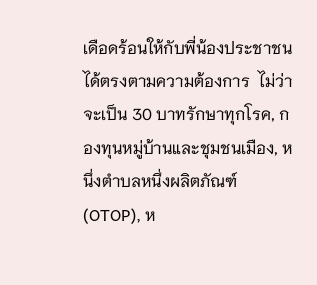เดือดร้อนให้กับพี่น้องประชาชนได้ตรงตามความต้องการ  ไม่ว่าจะเป็น 30 บาทรักษาทุกโรค, กองทุนหมู่บ้านและชุมชนเมือง, หนึ่งตำบลหนึ่งผลิตภัณฑ์ (OTOP), ห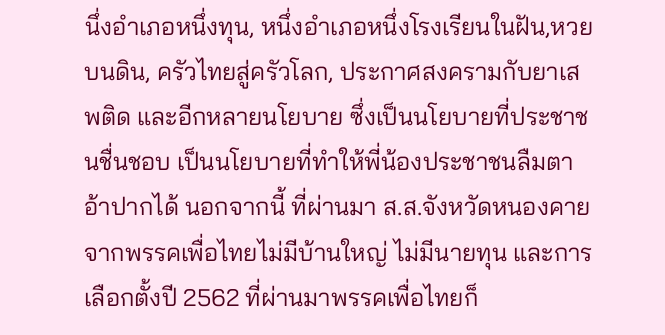นึ่งอำเภอหนึ่งทุน, หนึ่งอำเภอหนึ่งโรงเรียนในฝัน,หวยบนดิน, ครัวไทยสู่ครัวโลก, ประกาศสงครามกับยาเสพติด และอีกหลายนโยบาย ซึ่งเป็นนโยบายที่ประชาชนชื่นชอบ เป็นนโยบายที่ทำให้พี่น้องประชาชนลืมตาอ้าปากได้ นอกจากนี้ ที่ผ่านมา ส.ส.จังหวัดหนองคายจากพรรคเพื่อไทยไม่มีบ้านใหญ่ ไม่มีนายทุน และการเลือกตั้งปี 2562 ที่ผ่านมาพรรคเพื่อไทยก็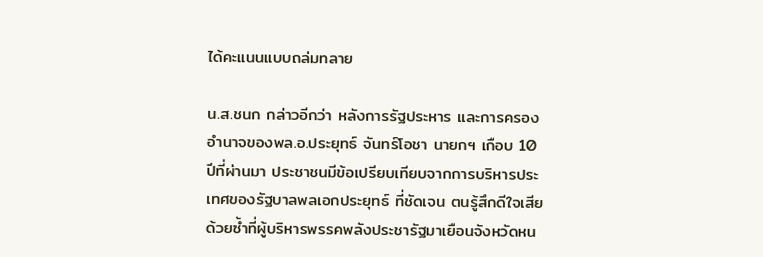ได้คะแนนแบบถล่มทลาย

น.ส.ชนก กล่าวอีกว่า หลังการรัฐประหาร และการครองอำนาจของพล.อ.ประยุทธ์ จันทร์โอชา นายกฯ เกือบ 10 ปีที่ผ่านมา ประชาชนมีข้อเปรียบเทียบจากการบริหารประเทศของรัฐบาลพลเอกประยุทธ์ ที่ชัดเจน ตนรู้สึกดีใจเสียด้วยซ้ำที่ผู้บริหารพรรคพลังประชารัฐมาเยือนจังหวัดหน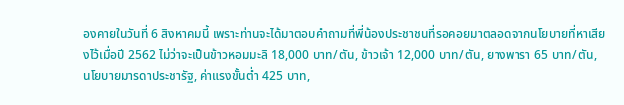องคายในวันที่ 6 สิงหาคมนี้ เพราะท่านจะได้มาตอบคำถามที่พี่น้องประชาชนที่รอคอยมาตลอดจากนโยบายที่หาเสียงไว้เมื่อปี 2562 ไม่ว่าจะเป็นข้าวหอมมะลิ 18,000 บาท/ตัน, ข้าวเจ้า 12,000 บาท/ตัน, ยางพารา 65 บาท/ตัน, นโยบายมารดาประชารัฐ, ค่าแรงขั้นต่ำ 425 บาท,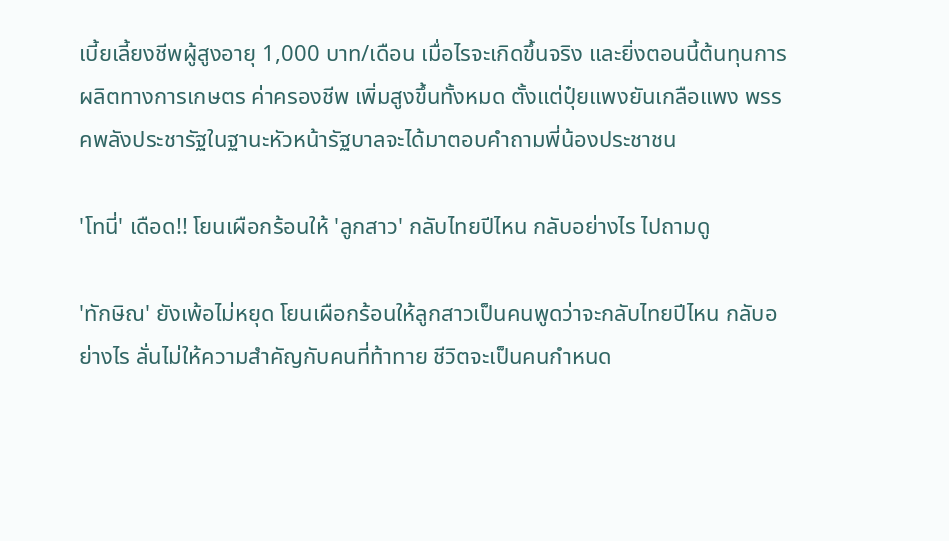เบี้ยเลี้ยงชีพผู้สูงอายุ 1,000 บาท/เดือน เมื่อไรจะเกิดขึ้นจริง และยิ่งตอนนี้ต้นทุนการผลิตทางการเกษตร ค่าครองชีพ เพิ่มสูงขึ้นทั้งหมด ตั้งแต่ปุ๋ยแพงยันเกลือแพง พรรคพลังประชารัฐในฐานะหัวหน้ารัฐบาลจะได้มาตอบคำถามพี่น้องประชาชน

'โทนี่' เดือด!! โยนเผือกร้อนให้ 'ลูกสาว' กลับไทยปีไหน กลับอย่างไร ไปถามดู

'ทักษิณ' ยังเพ้อไม่หยุด โยนเผือกร้อนให้ลูกสาวเป็นคนพูดว่าจะกลับไทยปีไหน กลับอย่างไร ลั่นไม่ให้ความสำคัญกับคนที่ท้าทาย ชีวิตจะเป็นคนกำหนด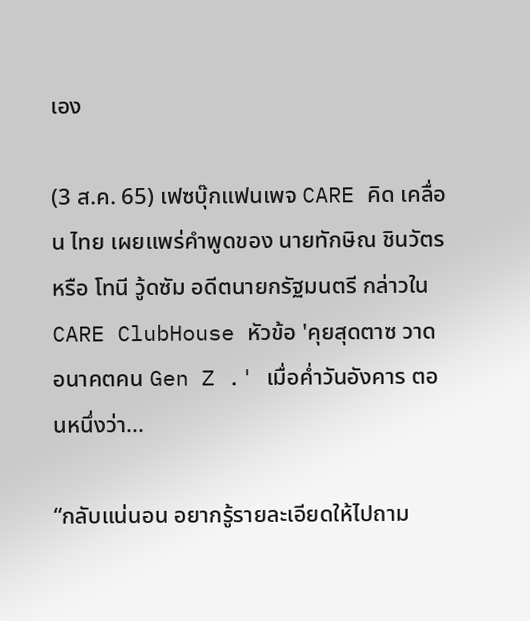เอง

(3 ส.ค. 65) เฟซบุ๊กแฟนเพจ CARE คิด เคลื่อน ไทย เผยแพร่คำพูดของ นายทักษิณ ชินวัตร หรือ โทนี วู้ดซัม อดีตนายกรัฐมนตรี กล่าวใน CARE ClubHouse หัวข้อ 'คุยสุดตาซ วาดอนาคตคน Gen Z .' เมื่อค่ำวันอังคาร ตอนหนึ่งว่า...

“กลับแน่นอน อยากรู้รายละเอียดให้ไปถาม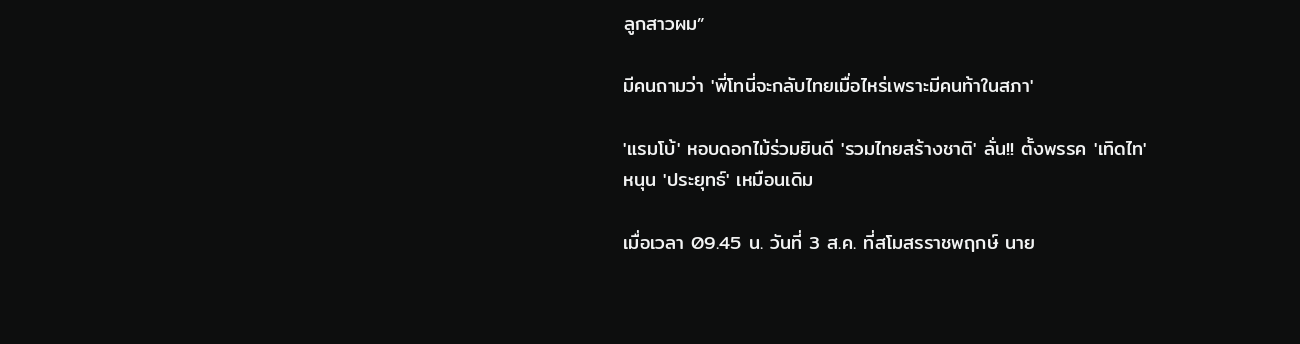ลูกสาวผม”

มีคนถามว่า 'พี่โทนี่จะกลับไทยเมื่อไหร่เพราะมีคนท้าในสภา'

'แรมโบ้' หอบดอกไม้ร่วมยินดี 'รวมไทยสร้างชาติ' ลั่น!! ตั้งพรรค 'เทิดไท' หนุน 'ประยุทธ์' เหมือนเดิม

เมื่อเวลา 09.45 น. วันที่ 3 ส.ค. ที่สโมสรราชพฤกษ์ นาย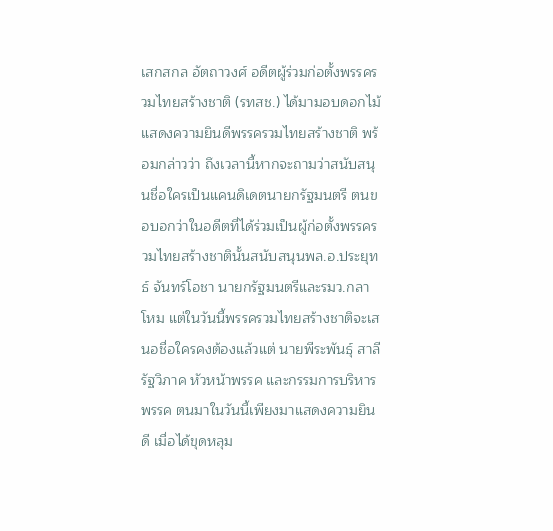เสกสกล อัตถาวงศ์ อดีตผู้ร่วมก่อตั้งพรรครวมไทยสร้างชาติ (รทสช.) ได้มามอบดอกไม้แสดงความยินดีพรรครวมไทยสร้างชาติ พร้อมกล่าวว่า ถึงเวลานี้หากจะถามว่าสนับสนุนชื่อใครเป็นแคนดิเดตนายกรัฐมนตรี ตนขอบอกว่าในอดีตที่ได้ร่วมเป็นผู้ก่อตั้งพรรครวมไทยสร้างชาตินั้นสนับสนุนพล.อ.ประยุทธ์ จันทร์โอชา นายกรัฐมนตรีและรมว.กลาโหม แต่ในวันนี้พรรครวมไทยสร้างชาติจะเสนอชื่อใครคงต้องแล้วแต่ นายพีระพันธุ์ สาลีรัฐวิภาค หัวหน้าพรรค และกรรมการบริหารพรรค ตนมาในวันนี้เพียงมาแสดงความยินดี เมื่อได้ขุดหลุม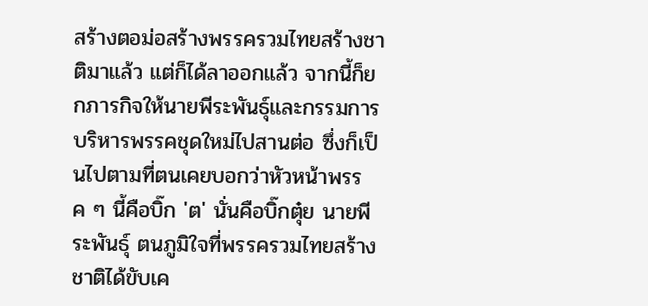สร้างตอม่อสร้างพรรครวมไทยสร้างชาติมาแล้ว แต่ก็ได้ลาออกแล้ว จากนี้ก็ยกภารกิจให้นายพีระพันธุ์และกรรมการบริหารพรรคชุดใหม่ไปสานต่อ ซึ่งก็เป็นไปตามที่ตนเคยบอกว่าหัวหน้าพรรค ๆ นี้คือบิ๊ก 'ต' นั่นคือบิ๊กตุ๋ย นายพีระพันธุ์ ตนภูมิใจที่พรรครวมไทยสร้างชาติได้ขับเค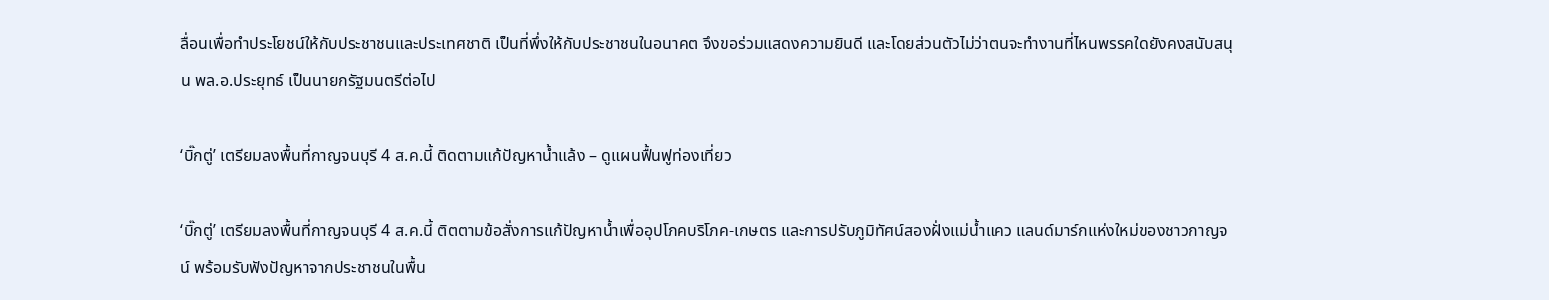ลื่อนเพื่อทำประโยชน์ให้กับประชาชนและประเทศชาติ เป็นที่พึ่งให้กับประชาชนในอนาคต จึงขอร่วมแสดงความยินดี และโดยส่วนตัวไม่ว่าตนจะทำงานที่ไหนพรรคใดยังคงสนับสนุน พล.อ.ประยุทธ์ เป็นนายกรัฐมนตรีต่อไป

‘บิ๊กตู่’ เตรียมลงพื้นที่กาญจนบุรี 4 ส.ค.นี้ ติดตามแก้ปัญหาน้ำแล้ง – ดูแผนฟื้นฟูท่องเที่ยว

‘บิ๊กตู่’ เตรียมลงพื้นที่กาญจนบุรี 4 ส.ค.นี้ ติตตามข้อสั่งการแก้ปัญหาน้ำเพื่ออุปโภคบริโภค-เกษตร และการปรับภูมิทัศน์สองฝั่งแม่น้ำแคว แลนด์มาร์กแห่งใหม่ของชาวกาญจน์ พร้อมรับฟังปัญหาจากประชาชนในพื้น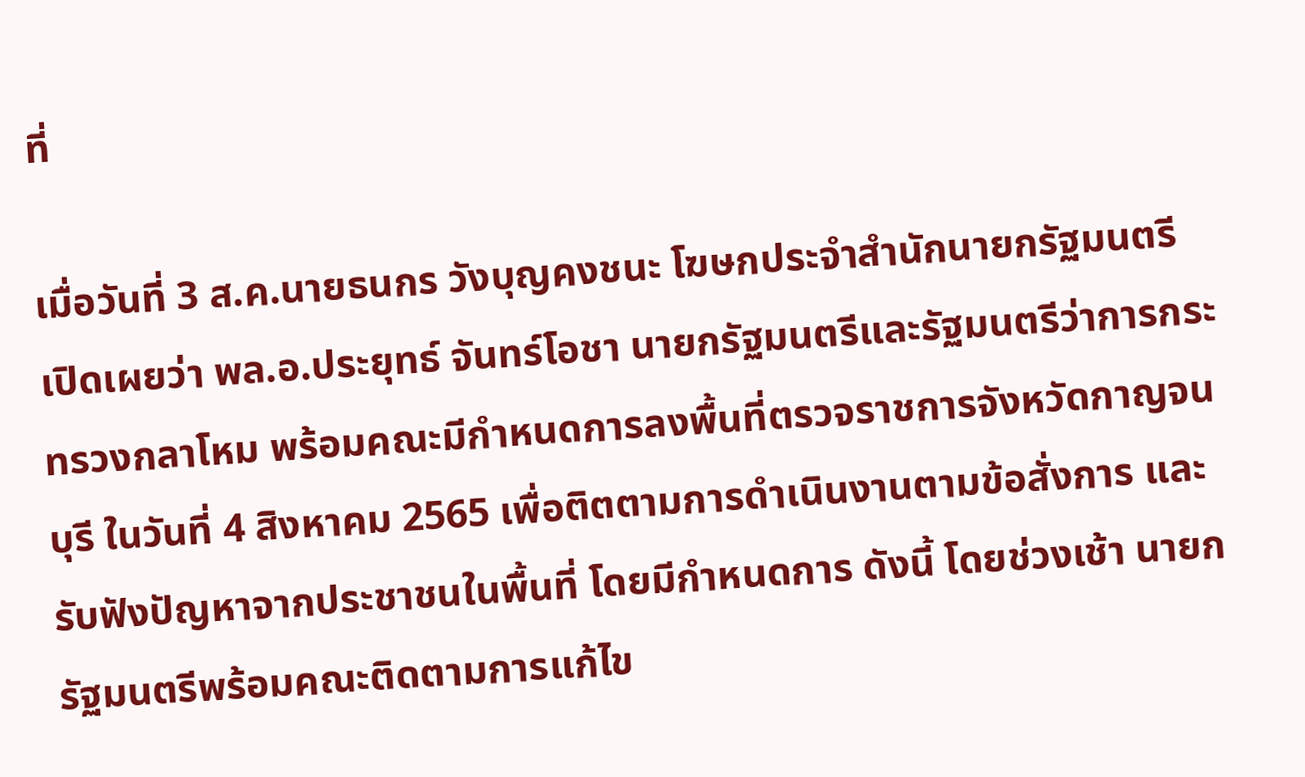ที่

เมื่อวันที่ 3 ส.ค.นายธนกร วังบุญคงชนะ โฆษกประจำสำนักนายกรัฐมนตรี เปิดเผยว่า พล.อ.ประยุทธ์ จันทร์โอชา นายกรัฐมนตรีและรัฐมนตรีว่าการกระทรวงกลาโหม พร้อมคณะมีกำหนดการลงพื้นที่ตรวจราชการจังหวัดกาญจนบุรี ในวันที่ 4 สิงหาคม 2565 เพื่อติตตามการดำเนินงานตามข้อสั่งการ และรับฟังปัญหาจากประชาชนในพื้นที่ โดยมีกำหนดการ ดังนี้ โดยช่วงเช้า นายกรัฐมนตรีพร้อมคณะติดตามการแก้ไข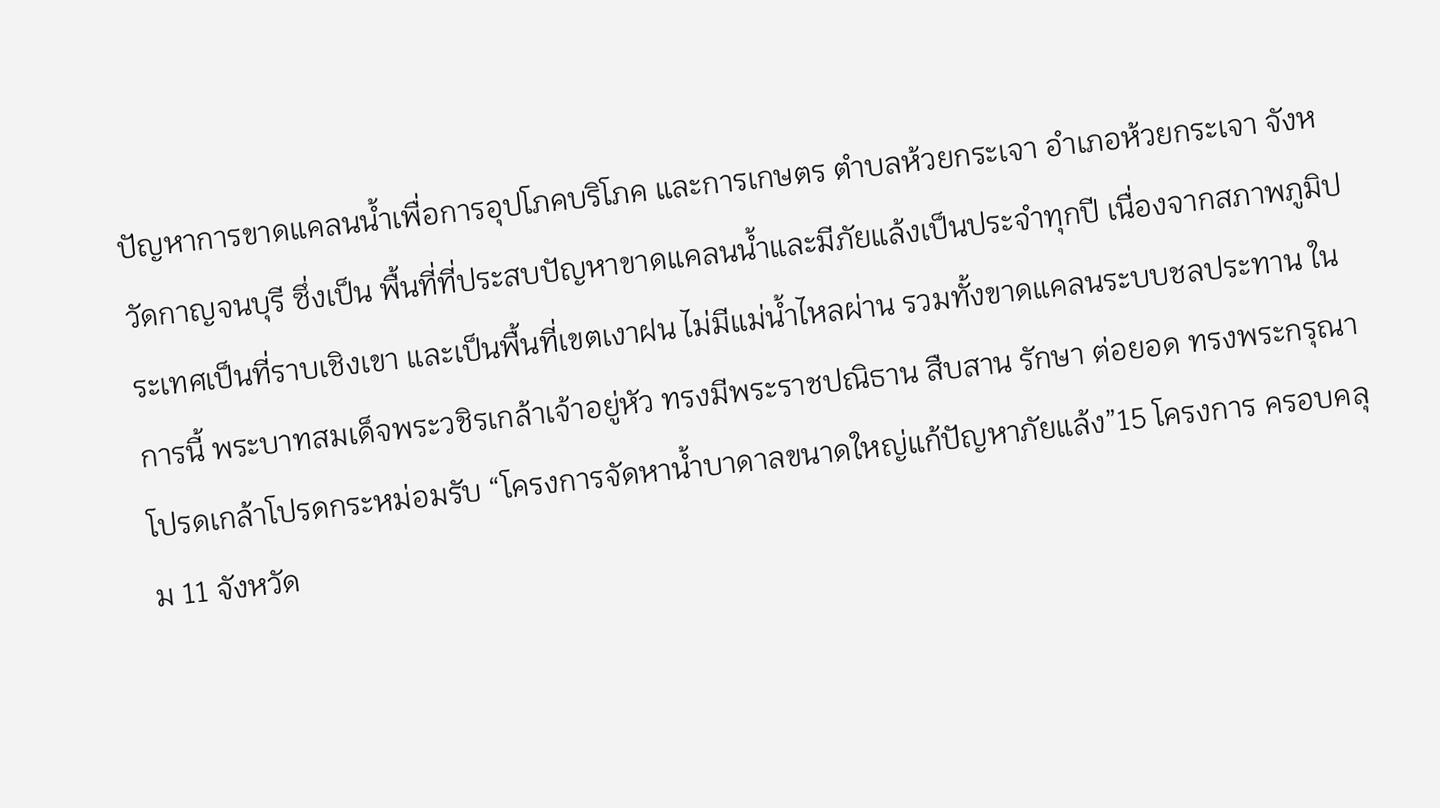ปัญหาการขาดแคลนน้ำเพื่อการอุปโภคบริโภค และการเกษตร ตำบลห้วยกระเจา อำเภอห้วยกระเจา จังหวัดกาญจนบุรี ซึ่งเป็น พื้นที่ที่ประสบปัญหาขาดแคลนน้ำและมีภัยแล้งเป็นประจำทุกปี เนื่องจากสภาพภูมิประเทศเป็นที่ราบเชิงเขา และเป็นพื้นที่เขตเงาฝน ไม่มีแม่น้ำไหลผ่าน รวมทั้งขาดแคลนระบบชลประทาน ในการนี้ พระบาทสมเด็จพระวชิรเกล้าเจ้าอยู่หัว ทรงมีพระราชปณิธาน สืบสาน รักษา ต่อยอด ทรงพระกรุณาโปรดเกล้าโปรดกระหม่อมรับ “โครงการจัดหาน้ำบาดาลขนาดใหญ่แก้ปัญหาภัยแล้ง”15 โครงการ ครอบคลุม 11 จังหวัด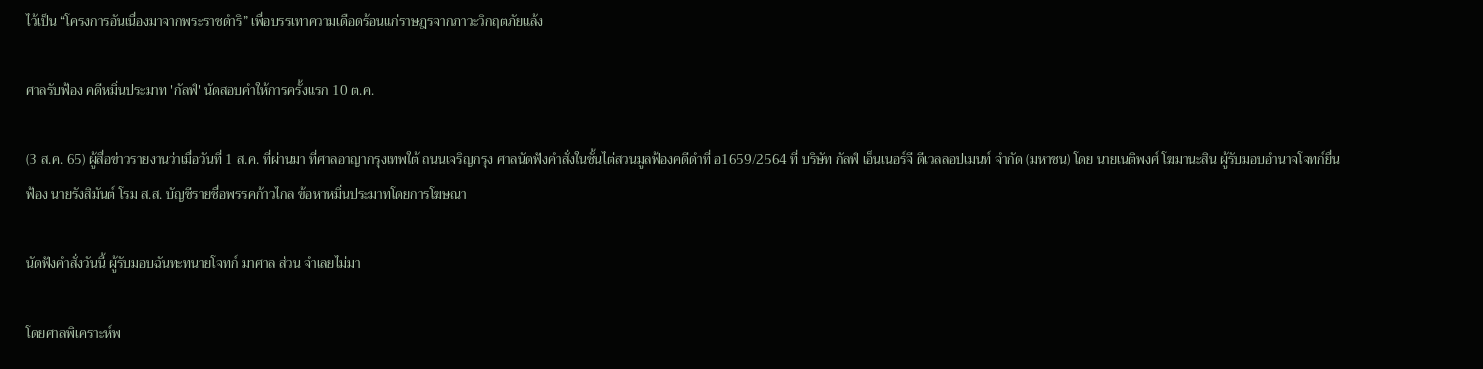ไว้เป็น “โครงการอันเนื่องมาจากพระราชดำริ” เพื่อบรรเทาความเดือดร้อนแก่ราษฎรจากภาวะวิกฤตภัยแล้ง

ศาลรับฟ้อง คดีหมิ่นประมาท 'กัลฟ์' นัดสอบคำให้การครั้งแรก 10 ต.ค.

(3 ส.ค. 65) ผู้สื่อข่าวรายงานว่าเมื่อวันที่ 1 ส.ค. ที่ผ่านมา ที่ศาลอาญากรุงเทพใต้ ถนนเจริญกรุง ศาลนัดฟังคำสั่งในชั้นไต่สวนมูลฟ้องคดีดำที่ อ1659/2564 ที่ บริษัท กัลฟ์ เอ็นเนอร์จี ดีเวลลอปเมนท์ จำกัด (มหาชน) โดย นายเนติพงศ์ โฆมานะสิน ผู้รับมอบอำนาจโจทก์ยื่นฟ้อง นายรังสิมันต์ โรม ส.ส. บัญชีรายชื่อพรรคก้าวไกล ข้อหาหมิ่นประมาทโดยการโฆษณา

นัดฟังคำสั่งวันนี้ ผู้รับมอบฉันทะทนายโจทก์ มาศาล ส่วน จำเลยไม่มา

โดยศาลพิเคราะห์พ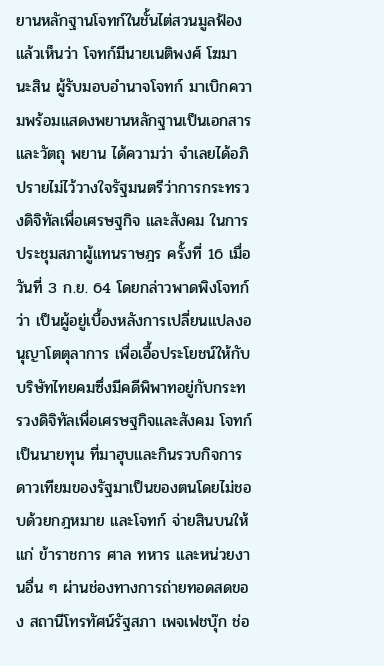ยานหลักฐานโจทก์ในชั้นไต่สวนมูลฟ้องแล้วเห็นว่า โจทก์มีนายเนติพงศ์ โฆมานะสิน ผู้รับมอบอำนาจโจทก์ มาเบิกความพร้อมแสดงพยานหลักฐานเป็นเอกสารและวัตถุ พยาน ได้ความว่า จำเลยได้อภิปรายไม่ไว้วางใจรัฐมนตรีว่าการกระทรวงดิจิทัลเพื่อเศรษฐกิจ และสังคม ในการประชุมสภาผู้แทนราษฎร ครั้งที่ 16 เมื่อวันที่ 3 ก.ย. 64 โดยกล่าวพาดพิงโจทก์ว่า เป็นผู้อยู่เบื้องหลังการเปลี่ยนแปลงอนุญาโตตุลาการ เพื่อเอื้อประโยชน์ให้กับ บริษัทไทยคมซึ่งมีคดีพิพาทอยู่กับกระทรวงดิจิทัลเพื่อเศรษฐกิจและสังคม โจทก์เป็นนายทุน ที่มาฮุบและกินรวบกิจการดาวเทียมของรัฐมาเป็นของตนโดยไม่ชอบด้วยกฎหมาย และโจทก์ จ่ายสินบนให้แก่ ข้าราชการ ศาล ทหาร และหน่วยงานอื่น ๆ ผ่านช่องทางการถ่ายทอดสดของ สถานีโทรทัศน์รัฐสภา เพจเฟชบุ๊ก ช่อ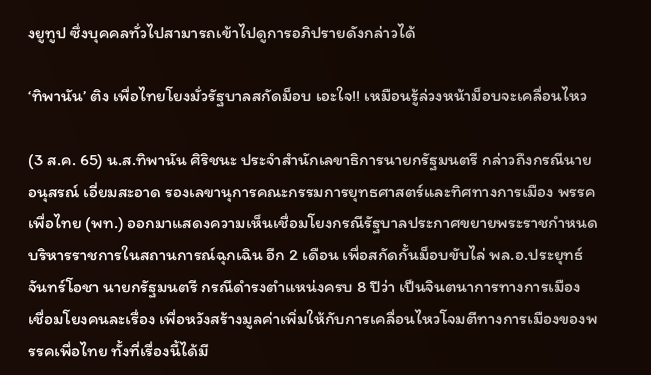งยูทูป ซึ่งบุคคลทั่วไปสามารถเข้าไปดูการอภิปรายดังกล่าวได้

‘ทิพานัน’ ติง เพื่อไทยโยงมั่วรัฐบาลสกัดม็อบ เอะใจ!! เหมือนรู้ล่วงหน้าม็อบจะเคลื่อนไหว

(3 ส.ค. 65) น.ส.ทิพานัน ศิริชนะ ประจำสำนักเลขาธิการนายกรัฐมนตรี กล่าวถึงกรณีนายอนุสรณ์ เอี่ยมสะอาด รองเลขานุการคณะกรรมการยุทธศาสตร์และทิศทางการเมือง พรรคเพื่อไทย (พท.) ออกมาแสดงความเห็นเชื่อมโยงกรณีรัฐบาลประกาศขยายพระราชกำหนดบริหารราชการในสถานการณ์ฉุกเฉิน อีก 2 เดือน เพื่อสกัดกั้นม็อบขับไล่ พล.อ.ประยุทธ์ จันทร์โอชา นายกรัฐมนตรี กรณีดำรงตำแหน่งครบ 8 ปีว่า เป็นจินตนาการทางการเมือง เชื่อมโยงคนละเรื่อง เพื่อหวังสร้างมูลค่าเพิ่มให้กับการเคลื่อนไหวโจมตีทางการเมืองของพรรคเพื่อไทย ทั้งที่เรื่องนี้ได้มี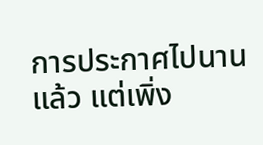การประกาศไปนานแล้ว แต่เพิ่ง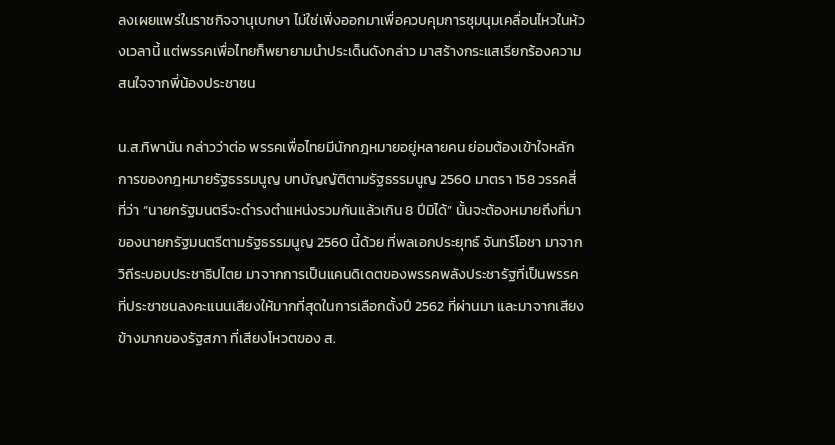ลงเผยแพร่ในราชกิจจานุเบกษา ไม่ใช่เพิ่งออกมาเพื่อควบคุมการชุมนุมเคลื่อนไหวในห้วงเวลานี้ แต่พรรคเพื่อไทยก็พยายามนำประเด็นดังกล่าว มาสร้างกระแสเรียกร้องความสนใจจากพี่น้องประชาชน

น.ส.ทิพานัน กล่าวว่าต่อ พรรคเพื่อไทยมีนักกฎหมายอยู่หลายคน ย่อมต้องเข้าใจหลักการของกฎหมายรัฐธรรมนูญ บทบัญญัติตามรัฐธรรมนูญ 2560 มาตรา 158 วรรคสี่ ที่ว่า “นายกรัฐมนตรีจะดำรงตำแหน่งรวมกันแล้วเกิน 8 ปีมิได้” นั้นจะต้องหมายถึงที่มาของนายกรัฐมนตรีตามรัฐธรรมนูญ 2560 นี้ด้วย ที่พลเอกประยุทธ์ จันทร์โอชา มาจากวิถีระบอบประชาธิปไตย มาจากการเป็นแคนดิเดตของพรรคพลังประชารัฐที่เป็นพรรคที่ประชาชนลงคะแนนเสียงให้มากที่สุดในการเลือกตั้งปี 2562 ที่ผ่านมา และมาจากเสียงข้างมากของรัฐสภา ที่เสียงโหวตของ ส.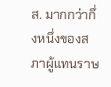ส. มากกว่ากึ่งหนึ่งของสภาผู้แทนราษ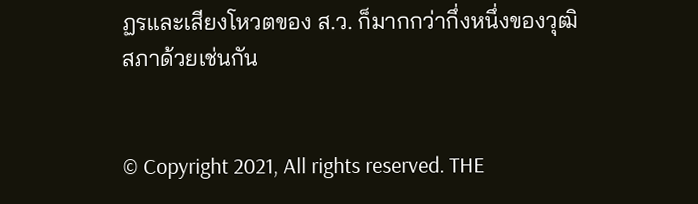ฏรและเสียงโหวตของ ส.ว. ก็มากกว่ากึ่งหนึ่งของวุฒิสภาด้วยเช่นกัน


© Copyright 2021, All rights reserved. THE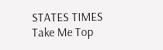STATES TIMES
Take Me Top